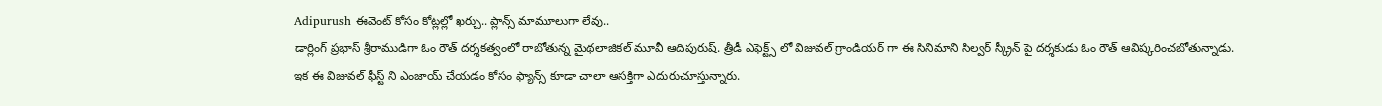Adipurush ఈవెంట్ కోసం కోట్లల్లో ఖర్చు.. ప్లాన్స్ మామూలుగా లేవు..
డార్లింగ్ ప్రభాస్ శ్రీరాముడిగా ఓం రౌత్ దర్శకత్వంలో రాబోతున్న మైథలాజికల్ మూవీ ఆదిపురుష్. త్రీడీ ఎఫెక్ట్స్ లో విజువల్ గ్రాండియర్ గా ఈ సినిమాని సిల్వర్ స్క్రీన్ పై దర్శకుడు ఓం రౌత్ ఆవిష్కరించబోతున్నాడు. ఇక ఈ విజువల్ ఫీస్ట్ ని ఎంజాయ్ చేయడం కోసం ఫ్యాన్స్ కూడా చాలా ఆసక్తిగా ఎదురుచూస్తున్నారు.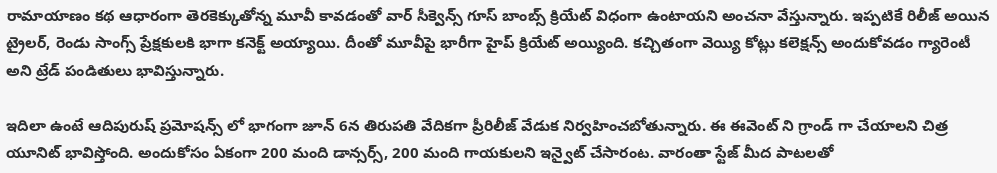రామాయాణం కథ ఆధారంగా తెరకెక్కుతోన్న మూవీ కావడంతో వార్ సీక్వెన్స్ గూస్ బాంబ్స్ క్రియేట్ విధంగా ఉంటాయని అంచనా వేస్తున్నారు. ఇప్పటికే రిలీజ్ అయిన ట్రైలర్, రెండు సాంగ్స్ ప్రేక్షకులకి భాగా కనెక్ట్ అయ్యాయి. దీంతో మూవీపై భారీగా హైప్ క్రియేట్ అయ్యింది. కచ్చితంగా వెయ్యి కోట్లు కలెక్షన్స్ అందుకోవడం గ్యారెంటీ అని ట్రేడ్ పండితులు భావిస్తున్నారు.

ఇదిలా ఉంటే ఆదిపురుష్ ప్రమోషన్స్ లో భాగంగా జూన్ 6న తిరుపతి వేదికగా ప్రీరిలీజ్ వేడుక నిర్వహించబోతున్నారు. ఈ ఈవెంట్ ని గ్రాండ్ గా చేయాలని చిత్ర యూనిట్ భావిస్తోంది. అందుకోసం ఏకంగా 200 మంది డాన్సర్స్, 200 మంది గాయకులని ఇన్వైట్ చేసారంట. వారంతా స్టేజ్ మీద పాటలతో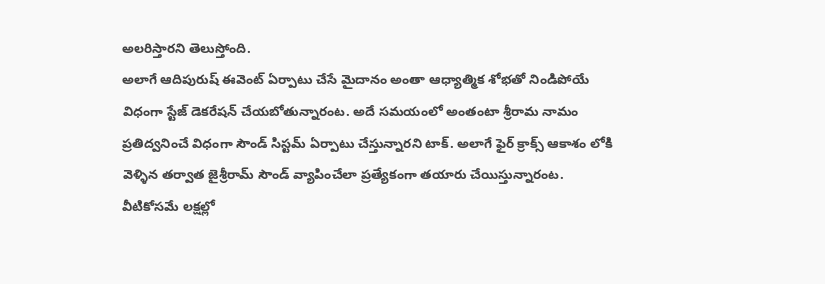అలరిస్తారని తెలుస్తోంది.
అలాగే ఆదిపురుష్ ఈవెంట్ ఏర్పాటు చేసే మైదానం అంతా ఆధ్యాత్మిక శోభతో నిండిపోయే విధంగా స్టేజ్ డెకరేషన్ చేయబోతున్నారంట. అదే సమయంలో అంతంటా శ్రీరామ నామం ప్రతిద్వనించే విధంగా సౌండ్ సిస్టమ్ ఏర్పాటు చేస్తున్నారని టాక్. అలాగే ఫైర్ క్రాక్స్ ఆకాశం లోకి వెళ్ళిన తర్వాత జైశ్రీరామ్ సౌండ్ వ్యాపించేలా ప్రత్యేకంగా తయారు చేయిస్తున్నారంట.
వీటికోసమే లక్షల్లో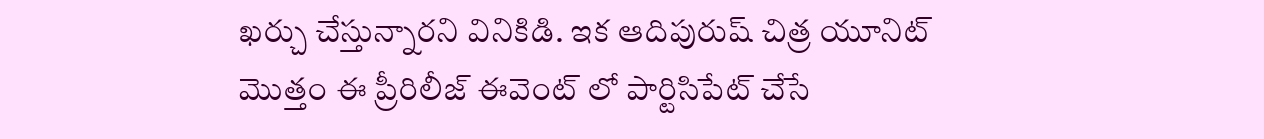ఖర్చు చేస్తున్నారని వినికిడి. ఇక ఆదిపురుష్ చిత్ర యూనిట్ మొత్తం ఈ ప్రీరిలీజ్ ఈవెంట్ లో పార్టిసిపేట్ చేసే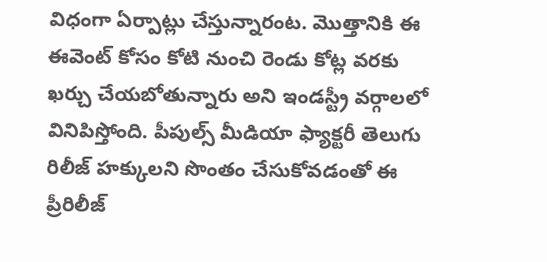విధంగా ఏర్పాట్లు చేస్తున్నారంట. మొత్తానికి ఈ ఈవెంట్ కోసం కోటి నుంచి రెండు కోట్ల వరకు ఖర్చు చేయబోతున్నారు అని ఇండస్ట్రీ వర్గాలలో వినిపిస్తోంది. పీపుల్స్ మీడియా ఫ్యాక్టరీ తెలుగు రిలీజ్ హక్కులని సొంతం చేసుకోవడంతో ఈ ప్రీరిలీజ్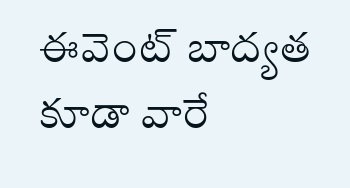ఈవెంట్ బాద్యత కూడా వారే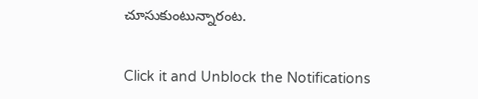చూసుకుంటున్నారంట.


Click it and Unblock the Notifications